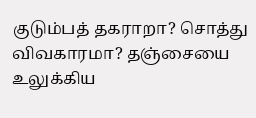குடும்பத் தகராறா? சொத்து விவகாரமா? தஞ்சையை உலுக்கிய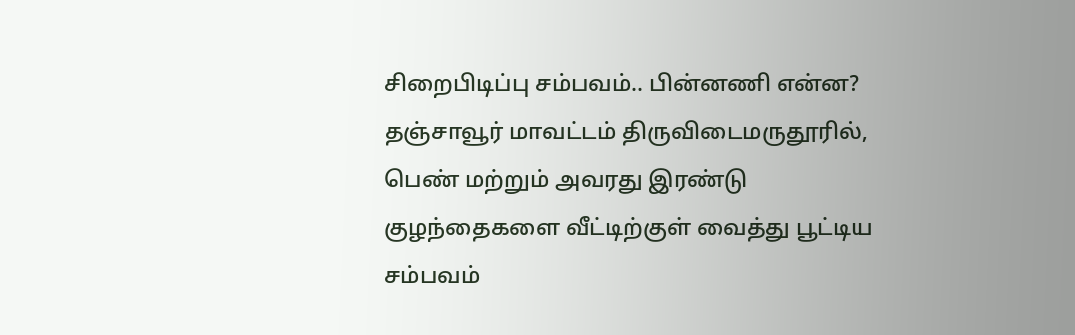சிறைபிடிப்பு சம்பவம்.. பின்னணி என்ன?
தஞ்சாவூர் மாவட்டம் திருவிடைமருதூரில், பெண் மற்றும் அவரது இரண்டு குழந்தைகளை வீட்டிற்குள் வைத்து பூட்டிய சம்பவம்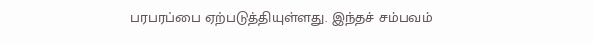பரபரப்பை ஏற்படுத்தியுள்ளது. இந்தச் சம்பவம்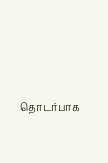தொடர்பாக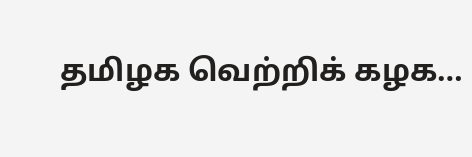தமிழக வெற்றிக் கழக…